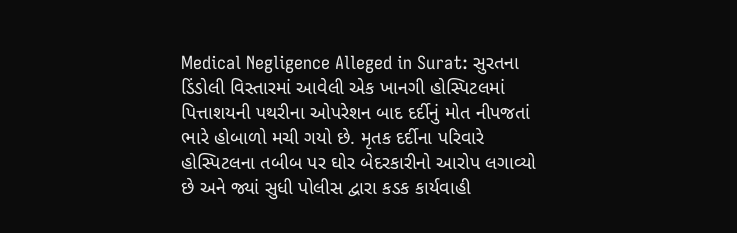Medical Negligence Alleged in Surat: સુરતના ડિંડોલી વિસ્તારમાં આવેલી એક ખાનગી હોસ્પિટલમાં પિત્તાશયની પથરીના ઓપરેશન બાદ દર્દીનું મોત નીપજતાં ભારે હોબાળો મચી ગયો છે. મૃતક દર્દીના પરિવારે હોસ્પિટલના તબીબ પર ઘોર બેદરકારીનો આરોપ લગાવ્યો છે અને જ્યાં સુધી પોલીસ દ્વારા કડક કાર્યવાહી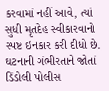કરવામાં નહીં આવે, ત્યાં સુધી મૃતદેહ સ્વીકારવાનો સ્પષ્ટ ઇનકાર કરી દીધો છે. ઘટનાની ગંભીરતાને જોતાં ડિંડોલી પોલીસ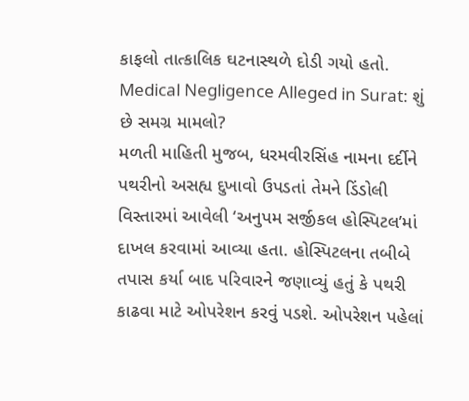કાફલો તાત્કાલિક ઘટનાસ્થળે દોડી ગયો હતો.
Medical Negligence Alleged in Surat: શું છે સમગ્ર મામલો?
મળતી માહિતી મુજબ, ધરમવીરસિંહ નામના દર્દીને પથરીનો અસહ્ય દુખાવો ઉપડતાં તેમને ડિંડોલી વિસ્તારમાં આવેલી ‘અનુપમ સર્જીકલ હોસ્પિટલ’માં દાખલ કરવામાં આવ્યા હતા. હોસ્પિટલના તબીબે તપાસ કર્યા બાદ પરિવારને જણાવ્યું હતું કે પથરી કાઢવા માટે ઓપરેશન કરવું પડશે. ઓપરેશન પહેલાં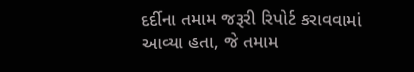દર્દીના તમામ જરૂરી રિપોર્ટ કરાવવામાં આવ્યા હતા, જે તમામ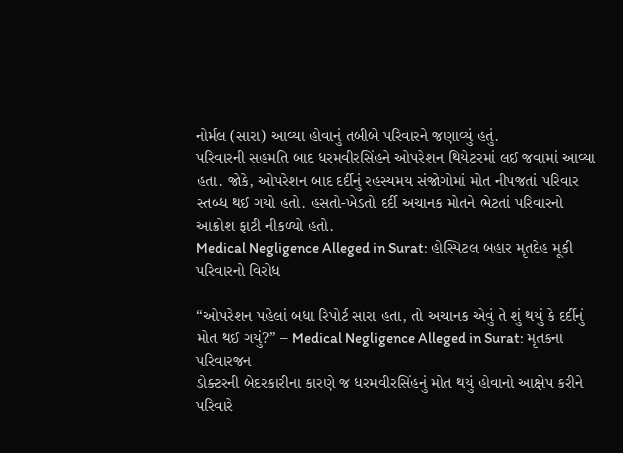નોર્મલ (સારા) આવ્યા હોવાનું તબીબે પરિવારને જણાવ્યું હતું.
પરિવારની સહમતિ બાદ ધરમવીરસિંહને ઓપરેશન થિયેટરમાં લઈ જવામાં આવ્યા હતા. જોકે, ઓપરેશન બાદ દર્દીનું રહસ્યમય સંજોગોમાં મોત નીપજતાં પરિવાર સ્તબ્ધ થઈ ગયો હતો. હસતો-ખેડતો દર્દી અચાનક મોતને ભેટતાં પરિવારનો આક્રોશ ફાટી નીકળ્યો હતો.
Medical Negligence Alleged in Surat: હોસ્પિટલ બહાર મૃતદેહ મૂકી પરિવારનો વિરોધ

“ઓપરેશન પહેલાં બધા રિપોર્ટ સારા હતા, તો અચાનક એવું તે શું થયું કે દર્દીનું મોત થઈ ગયું?” – Medical Negligence Alleged in Surat: મૃતકના પરિવારજન
ડોક્ટરની બેદરકારીના કારણે જ ધરમવીરસિંહનું મોત થયું હોવાનો આક્ષેપ કરીને પરિવારે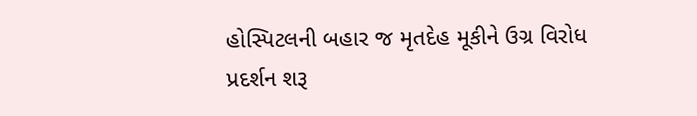હોસ્પિટલની બહાર જ મૃતદેહ મૂકીને ઉગ્ર વિરોધ પ્રદર્શન શરૂ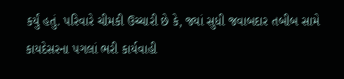કર્યું હતું. પરિવારે ચીમકી ઉચ્ચારી છે કે, જ્યાં સુધી જવાબદાર તબીબ સામે કાયદેસરના પગલાં ભરી કાર્યવાહી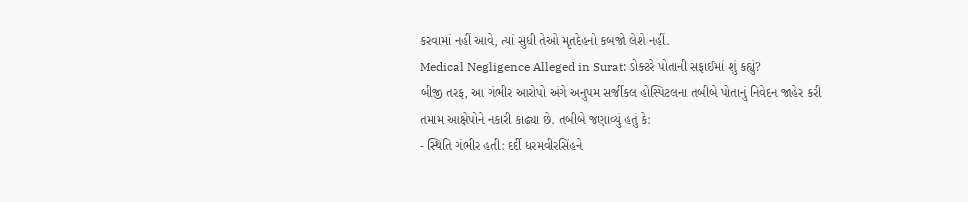કરવામાં નહીં આવે, ત્યાં સુધી તેઓ મૃતદેહનો કબજો લેશે નહીં.
Medical Negligence Alleged in Surat: ડોક્ટરે પોતાની સફાઈમાં શું કહ્યું?
બીજી તરફ, આ ગંભીર આરોપો અંગે અનુપમ સર્જીકલ હોસ્પિટલના તબીબે પોતાનું નિવેદન જાહેર કરી તમામ આક્ષેપોને નકારી કાઢ્યા છે. તબીબે જણાવ્યું હતું કે:
- સ્થિતિ ગંભીર હતી: દર્દી ધરમવીરસિંહને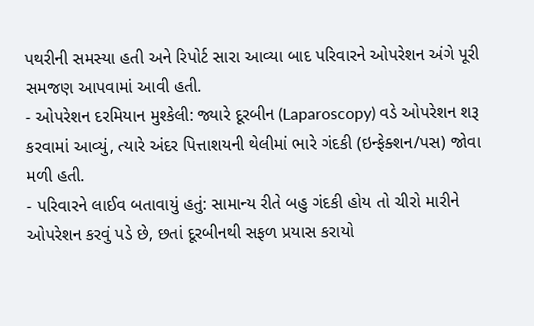પથરીની સમસ્યા હતી અને રિપોર્ટ સારા આવ્યા બાદ પરિવારને ઓપરેશન અંગે પૂરી સમજણ આપવામાં આવી હતી.
- ઓપરેશન દરમિયાન મુશ્કેલી: જ્યારે દૂરબીન (Laparoscopy) વડે ઓપરેશન શરૂ કરવામાં આવ્યું, ત્યારે અંદર પિત્તાશયની થેલીમાં ભારે ગંદકી (ઇન્ફેક્શન/પસ) જોવા મળી હતી.
- પરિવારને લાઈવ બતાવાયું હતું: સામાન્ય રીતે બહુ ગંદકી હોય તો ચીરો મારીને ઓપરેશન કરવું પડે છે, છતાં દૂરબીનથી સફળ પ્રયાસ કરાયો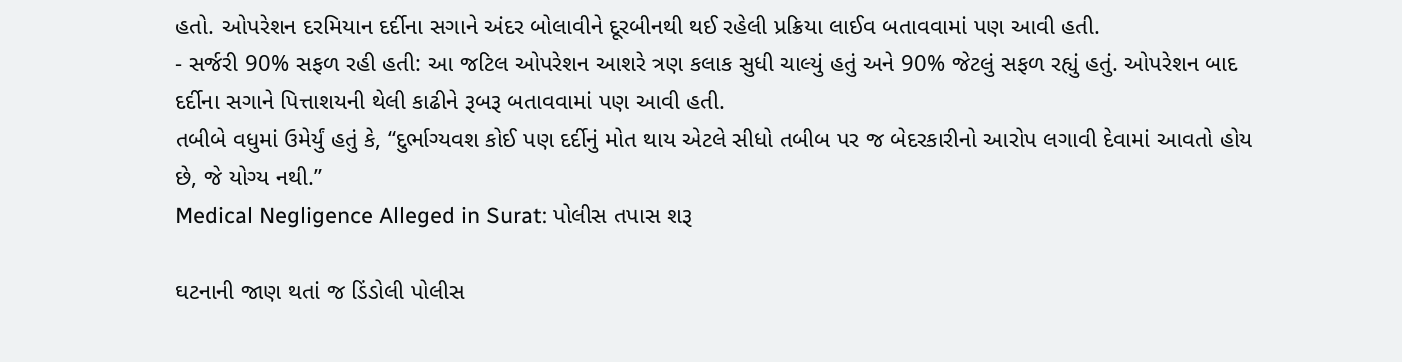હતો. ઓપરેશન દરમિયાન દર્દીના સગાને અંદર બોલાવીને દૂરબીનથી થઈ રહેલી પ્રક્રિયા લાઈવ બતાવવામાં પણ આવી હતી.
- સર્જરી 90% સફળ રહી હતી: આ જટિલ ઓપરેશન આશરે ત્રણ કલાક સુધી ચાલ્યું હતું અને 90% જેટલું સફળ રહ્યું હતું. ઓપરેશન બાદ દર્દીના સગાને પિત્તાશયની થેલી કાઢીને રૂબરૂ બતાવવામાં પણ આવી હતી.
તબીબે વધુમાં ઉમેર્યું હતું કે, “દુર્ભાગ્યવશ કોઈ પણ દર્દીનું મોત થાય એટલે સીધો તબીબ પર જ બેદરકારીનો આરોપ લગાવી દેવામાં આવતો હોય છે, જે યોગ્ય નથી.”
Medical Negligence Alleged in Surat: પોલીસ તપાસ શરૂ

ઘટનાની જાણ થતાં જ ડિંડોલી પોલીસ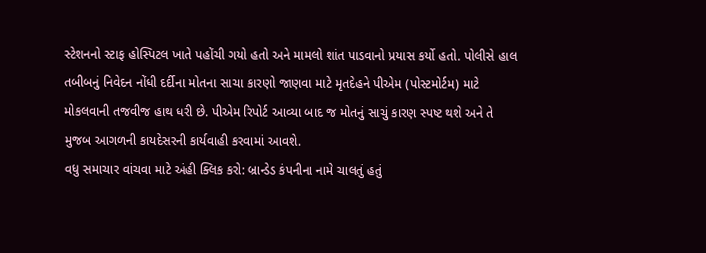સ્ટેશનનો સ્ટાફ હોસ્પિટલ ખાતે પહોંચી ગયો હતો અને મામલો શાંત પાડવાનો પ્રયાસ કર્યો હતો. પોલીસે હાલ તબીબનું નિવેદન નોંધી દર્દીના મોતના સાચા કારણો જાણવા માટે મૃતદેહને પીએમ (પોસ્ટમોર્ટમ) માટે મોકલવાની તજવીજ હાથ ધરી છે. પીએમ રિપોર્ટ આવ્યા બાદ જ મોતનું સાચું કારણ સ્પષ્ટ થશે અને તે મુજબ આગળની કાયદેસરની કાર્યવાહી કરવામાં આવશે.
વધુ સમાચાર વાંચવા માટે અંહી ક્લિક કરો: બ્રાન્ડેડ કંપનીના નામે ચાલતું હતું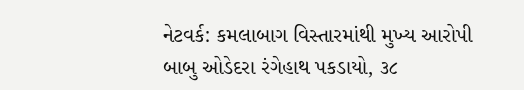નેટવર્ક: કમલાબાગ વિસ્તારમાંથી મુખ્ય આરોપી બાબુ ઓડેદરા રંગેહાથ પકડાયો, ૩૮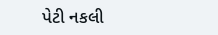પેટી નકલી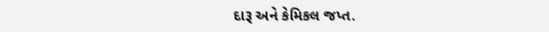દારૂ અને કેમિકલ જપ્ત.